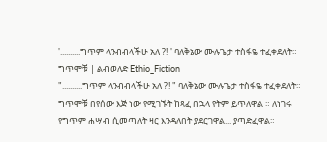'..........ግጥም ላንብብላችሁ አለ ?! ' ባለቅኔው ሙሉጌታ ተስፋዬ ተፈቀደለት። ግጥሞቹ | ልብወለድ Ethio_Fiction
"..........ግጥም ላንብብላችሁ አለ ?! " ባለቅኔው ሙሉጌታ ተስፋዬ ተፈቀደለት።
ግጥሞቹ በየሰው እጅ ነው የሚገኙት ከጻፈ በኋላ የትም ይጥለዋል ። ለነገሩ የግጥም ሐሣብ ሲመጣለት ዛር እንዳለበት ያደርገዋል... ያጣድፈዋል።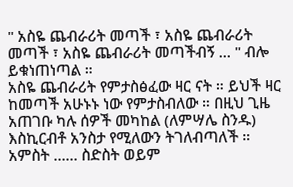" አስዬ ጨብራሪት መጣች ፣ አስዬ ጨብራሪት መጣች ፣ አስዬ ጨብራሪት መጣችብኝ … " ብሎ ይቁነጠነጣል ።
አስዬ ጨብራሪት የምታስፅፈው ዛር ናት ። ይህች ዛር ከመጣች አሁኑኑ ነው የምታስብለው ። በዚህ ጊዜ አጠገቡ ካሉ ሰዎች መካከል (ለምሣሌ ስንዱ) እስኪርብቶ አንስታ የሚለውን ትገለብጣለች ። አምስት …… ስድስት ወይም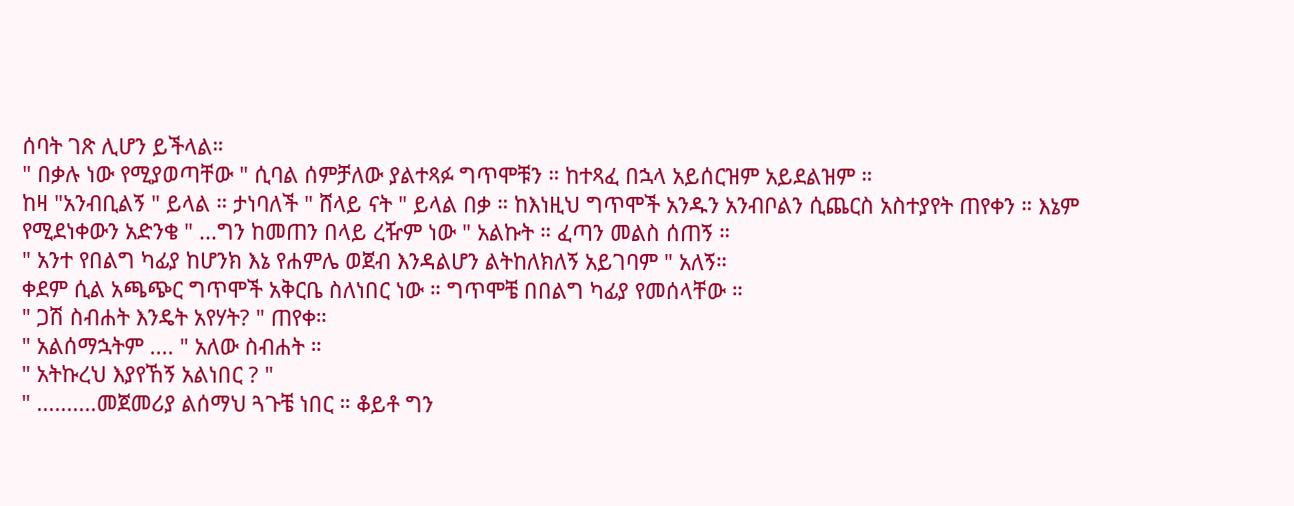ሰባት ገጽ ሊሆን ይችላል።
" በቃሉ ነው የሚያወጣቸው " ሲባል ሰምቻለው ያልተጻፉ ግጥሞቹን ። ከተጻፈ በኋላ አይሰርዝም አይደልዝም ።
ከዛ "አንብቢልኝ " ይላል ። ታነባለች " ሸላይ ናት " ይላል በቃ ። ከእነዚህ ግጥሞች አንዱን አንብቦልን ሲጨርስ አስተያየት ጠየቀን ። እኔም የሚደነቀውን አድንቄ " ...ግን ከመጠን በላይ ረዥም ነው " አልኩት ። ፈጣን መልስ ሰጠኝ ።
" አንተ የበልግ ካፊያ ከሆንክ እኔ የሐምሌ ወጀብ እንዳልሆን ልትከለክለኝ አይገባም " አለኝ።
ቀደም ሲል አጫጭር ግጥሞች አቅርቤ ስለነበር ነው ። ግጥሞቼ በበልግ ካፊያ የመሰላቸው ።
" ጋሽ ስብሐት እንዴት አየሃት? " ጠየቀ።
" አልሰማኋትም .... " አለው ስብሐት ።
" አትኩረህ እያየኸኝ አልነበር ? "
" ..........መጀመሪያ ልሰማህ ጓጉቼ ነበር ። ቆይቶ ግን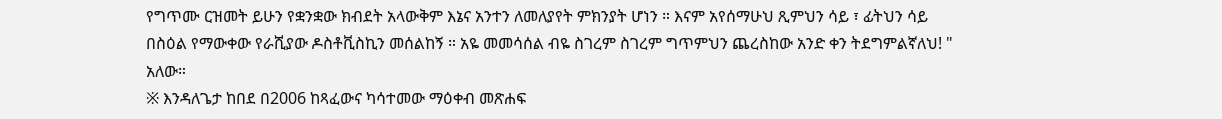የግጥሙ ርዝመት ይሁን የቋንቋው ክብደት አላውቅም እኔና አንተን ለመለያየት ምክንያት ሆነን ። እናም አየሰማሁህ ጺምህን ሳይ ፣ ፊትህን ሳይ በስዕል የማውቀው የራሺያው ዶስቶቪስኪን መሰልከኝ ። አዬ መመሳሰል ብዬ ስገረም ስገረም ግጥምህን ጨረስከው አንድ ቀን ትደግምልኛለህ! " አለው።
※ እንዳለጌታ ከበደ በ2006 ከጻፈውና ካሳተመው ማዕቀብ መጽሐፍ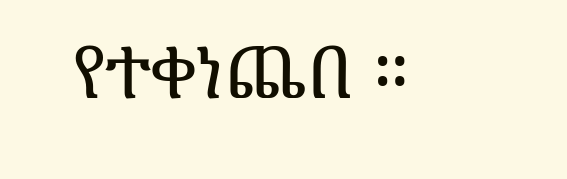የተቀነጨበ ።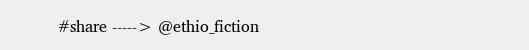#share -----> @ethio_fiction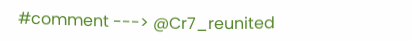#comment ---> @Cr7_reunited